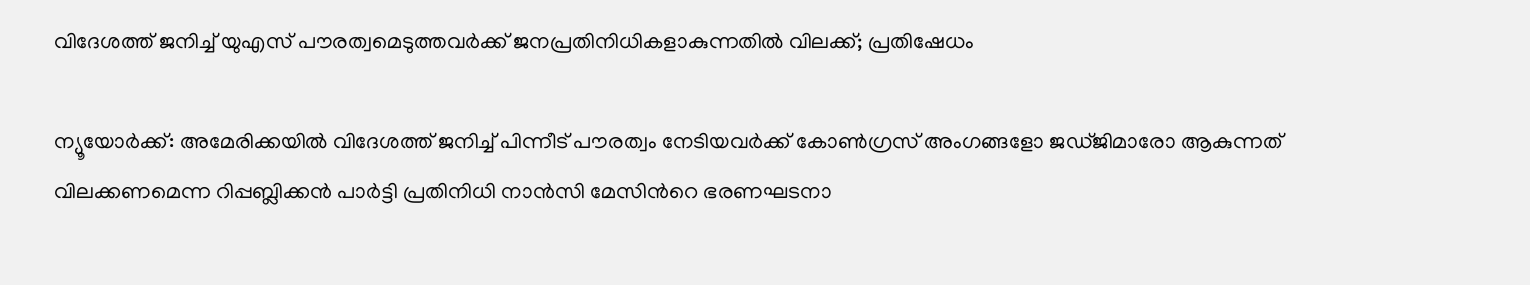വിദേശത്ത് ജനിച്ച് യുഎസ് പൗരത്വമെടുത്തവർക്ക് ജനപ്രതിനിധികളാകുന്നതിൽ വിലക്ക്; പ്രതിഷേധം

ന്യൂയോർക്ക്: അമേരിക്കയിൽ വിദേശത്ത് ജനിച്ച് പിന്നീട് പൗരത്വം നേടിയവർക്ക് കോൺഗ്രസ് അംഗങ്ങളോ ജഡ്ജിമാരോ ആകുന്നത് വിലക്കണമെന്ന റിപ്പബ്ലിക്കൻ പാർട്ടി പ്രതിനിധി നാൻസി മേസിന്‍റെ ഭരണഘടനാ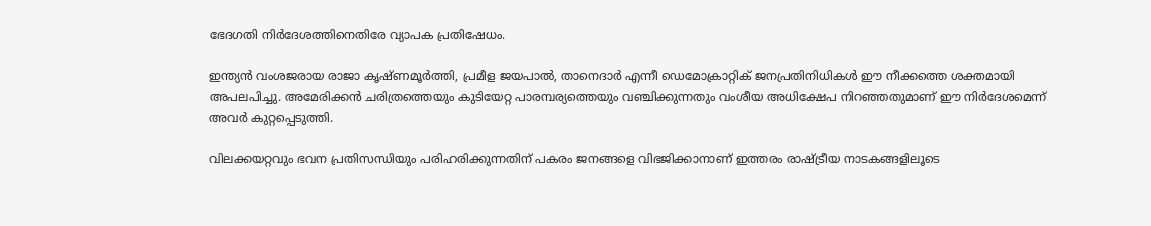ഭേദഗതി നിർദേശത്തിനെതിരേ വ്യാപക പ്രതിഷേധം.

ഇന്ത്യൻ വംശജരായ രാജാ കൃഷ്ണമൂർത്തി, പ്രമീള ജയപാൽ, താനെദാർ എന്നീ ഡെമോക്രാറ്റിക് ജനപ്രതിനിധികൾ ഈ നീക്കത്തെ ശക്തമായി അപലപിച്ചു. അമേരിക്കൻ ചരിത്രത്തെയും കുടിയേറ്റ പാരമ്പര്യത്തെയും വഞ്ചിക്കുന്നതും വംശീയ അധിക്ഷേപ നിറഞ്ഞതുമാണ് ഈ നിർദേശമെന്ന് അവർ കുറ്റപ്പെടുത്തി.

വിലക്കയറ്റവും ഭവന പ്രതിസന്ധിയും പരിഹരിക്കുന്നതിന് പകരം ജനങ്ങളെ വിഭജിക്കാനാണ് ഇത്തരം രാഷ്ട്രീയ നാടകങ്ങളിലൂടെ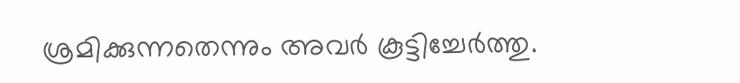ശ്രമിക്കുന്നതെന്നും അവർ കൂട്ടിച്ചേർത്തു.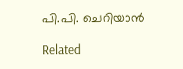പി.പി. ചെറിയാൻ

Related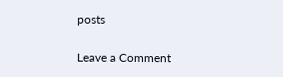posts

Leave a Comment